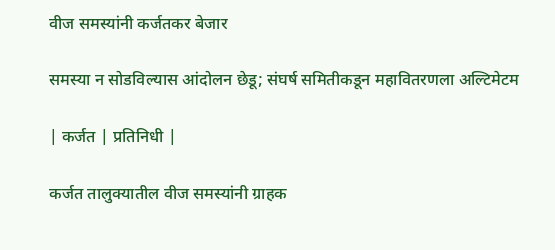वीज समस्यांनी कर्जतकर बेजार

समस्या न सोडविल्यास आंदोलन छेडू; संघर्ष समितीकडून महावितरणला अल्टिमेटम

| कर्जत | प्रतिनिधी |

कर्जत तालुक्यातील वीज समस्यांनी ग्राहक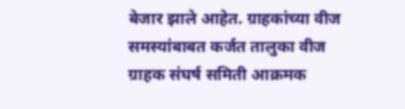बेजार झाले आहेत. ग्राहकांच्या वीज समस्यांबाबत कर्जत तालुका वीज ग्राहक संघर्ष समिती आक्रमक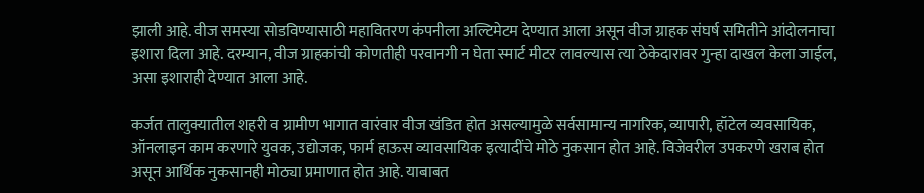झाली आहे. वीज समस्या सोडविण्यासाठी महावितरण कंपनीला अल्टिमेटम देण्यात आला असून वीज ग्राहक संघर्ष समितीने आंदोलनाचा इशारा दिला आहे. दरम्यान, वीज ग्राहकांची कोणतीही परवानगी न घेता स्मार्ट मीटर लावल्यास त्या ठेकेदारावर गुन्हा दाखल केला जाईल, असा इशाराही देण्यात आला आहे.

कर्जत तालुक्यातील शहरी व ग्रामीण भागात वारंवार वीज खंडित होत असल्यामुळे सर्वसामान्य नागरिक, व्यापारी, हॉटेल व्यवसायिक, ऑनलाइन काम करणारे युवक, उद्योजक, फार्म हाऊस व्यावसायिक इत्यादींचे मोठे नुकसान होत आहे. विजेवरील उपकरणे खराब होत असून आर्थिक नुकसानही मोठ्या प्रमाणात होत आहे. याबाबत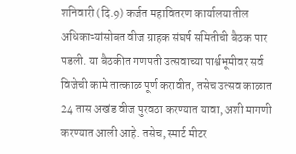शनिवारी (दि.9) कर्जत महावितरण कार्यालयातील अधिकाऱ्यांसोबत वीज ग्राहक संघर्ष समितीची बैठक पार पडली. या बैठकीत गणपती उत्सवाच्या पार्श्वभूमीवर सर्व विजेची कामे तात्काळ पूर्ण करावीत, तसेच उत्सव काळात 24 तास अखंड वीज पुरवठा करण्यात यावा, अशी मागणी करण्यात आली आहे. तसेच, स्मार्ट मीटर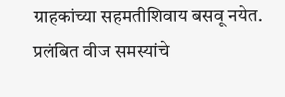ग्राहकांच्या सहमतीशिवाय बसवू नयेत. प्रलंबित वीज समस्यांचे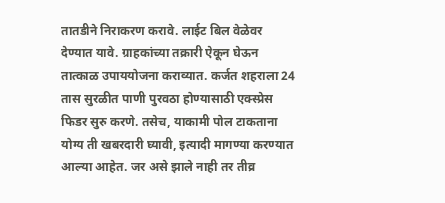तातडीने निराकरण करावे. लाईट बिल वेळेवर देण्यात यावे. ग्राहकांच्या तक्रारी ऐकून घेऊन तात्काळ उपाययोजना कराव्यात. कर्जत शहराला 24 तास सुरळीत पाणी पुरवठा होण्यासाठी एक्स्प्रेस फिडर सुरु करणे. तसेच, याकामी पोल टाकताना योग्य ती खबरदारी घ्यावी, इत्यादी मागण्या करण्यात आल्या आहेत. जर असे झाले नाही तर तीव्र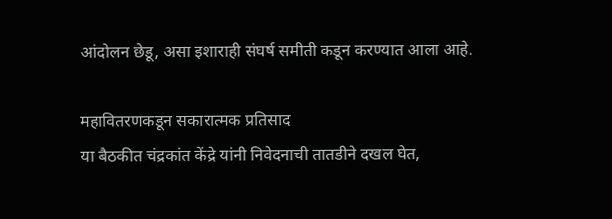आंदोलन छेडू, असा इशाराही संघर्ष समीती कडून करण्यात आला आहे.

महावितरणकडून सकारात्मक प्रतिसाद
या बैठकीत चंद्रकांत केंद्रे यांनी निवेदनाची तातडीने दखल घेत,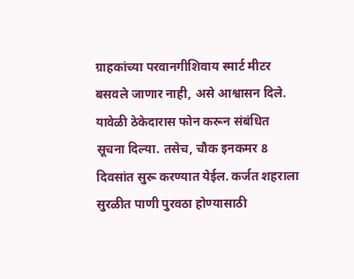ग्राहकांच्या परवानगीशिवाय स्मार्ट मीटर बसवले जाणार नाही, असे आश्वासन दिले. यावेळी ठेकेदारास फोन करून संबंधित सूचना दिल्या. तसेच, चौक इनकमर 8 दिवसांत सुरू करण्यात येईल. कर्जत शहराला सुरळीत पाणी पुरवठा होण्यासाठी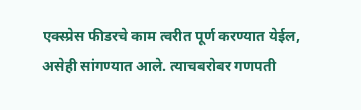एक्स्प्रेस फीडरचे काम त्वरीत पूर्ण करण्यात येईल, असेही सांगण्यात आले. त्याचबरोबर गणपती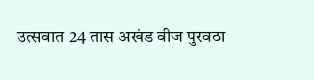उत्सवात 24 तास अखंड वीज पुरवठा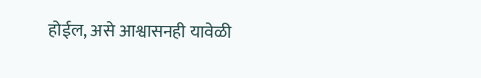होईल, असे आश्वासनही यावेळी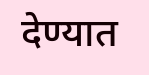देण्यात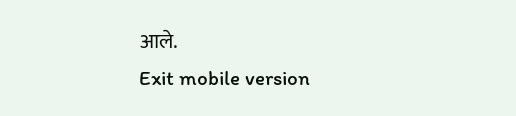आले.
Exit mobile version